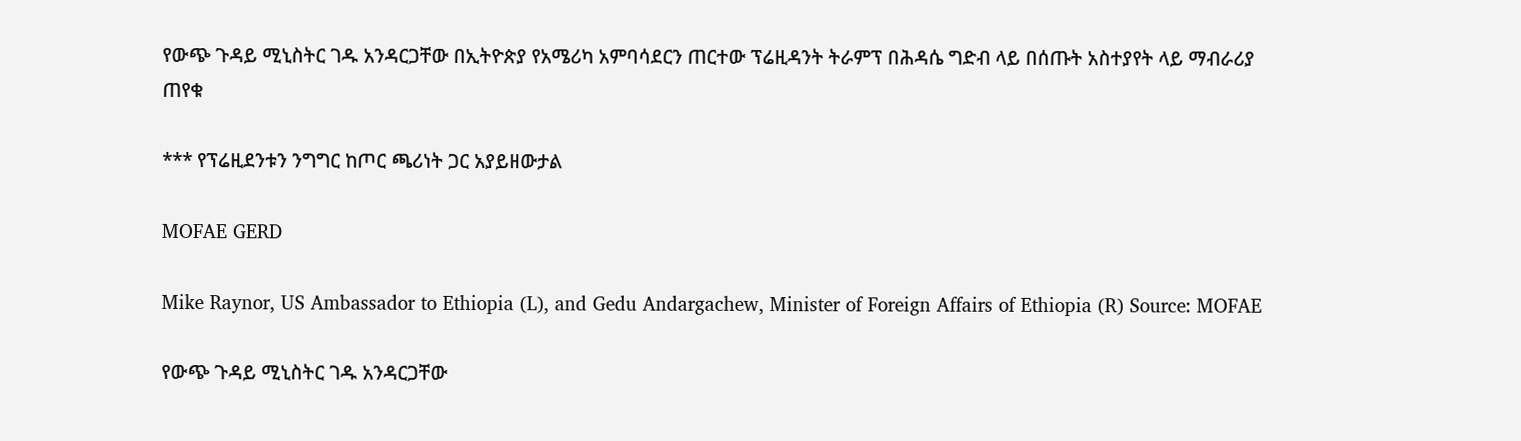የውጭ ጉዳይ ሚኒስትር ገዱ አንዳርጋቸው በኢትዮጵያ የአሜሪካ አምባሳደርን ጠርተው ፕሬዚዳንት ትራምፕ በሕዳሴ ግድብ ላይ በሰጡት አስተያየት ላይ ማብራሪያ ጠየቁ

*** የፕሬዚደንቱን ንግግር ከጦር ጫሪነት ጋር አያይዘውታል

MOFAE GERD

Mike Raynor, US Ambassador to Ethiopia (L), and Gedu Andargachew, Minister of Foreign Affairs of Ethiopia (R) Source: MOFAE

የውጭ ጉዳይ ሚኒስትር ገዱ አንዳርጋቸው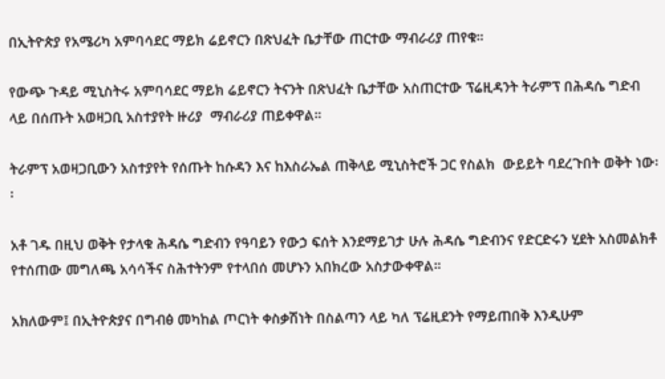በኢትዮጵያ የአሜሪካ አምባሳደር ማይክ ሬይኖርን በጽህፈት ቤታቸው ጠርተው ማብራሪያ ጠየቁ።

የውጭ ጉዳይ ሚኒስትሩ አምባሳደር ማይክ ሬይኖርን ትናንት በጽህፈት ቤታቸው አስጠርተው ፕሬዚዳንት ትራምፕ በሕዳሴ ግድብ ላይ በሰጡት አወዛጋቢ አስተያየት ዙሪያ  ማብራሪያ ጠይቀዋል።

ትራምፕ አወዛጋቢውን አስተያየት የሰጡት ከሱዳን እና ከእስራኤል ጠቅላይ ሚኒስትሮች ጋር የስልክ  ውይይት ባደረጉበት ወቅት ነው፡፡

አቶ ገዱ በዚህ ወቅት የታላቁ ሕዳሴ ግድብን የዓባይን የውኃ ፍሰት እንደማይገታ ሁሉ ሕዳሴ ግድብንና የድርድሩን ሂደት አስመልክቶ የተሰጠው መግለጫ አሳሳችና ስሕተትንም የተላበሰ መሆኑን አበክረው አስታውቀዋል።

አክለውም፤ በኢትዮጵያና በግብፅ መካከል ጦርነት ቀስቃሽነት በስልጣን ላይ ካለ ፕሬዚደንት የማይጠበቅ እንዲሁም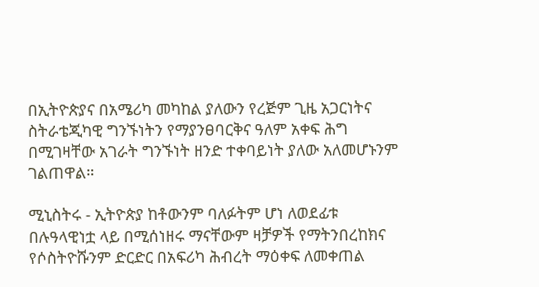በኢትዮጵያና በአሜሪካ መካከል ያለውን የረጅም ጊዜ አጋርነትና ስትራቴጂካዊ ግንኙነትን የማያንፀባርቅና ዓለም አቀፍ ሕግ በሚገዛቸው አገራት ግንኙነት ዘንድ ተቀባይነት ያለው አለመሆኑንም ገልጠዋል።

ሚኒስትሩ - ኢትዮጵያ ከቶውንም ባለፉትም ሆነ ለወደፊቱ በሉዓላዊነቷ ላይ በሚሰነዘሩ ማናቸውም ዛቻዎች የማትንበረከክና የሶስትዮሹንም ድርድር በአፍሪካ ሕብረት ማዕቀፍ ለመቀጠል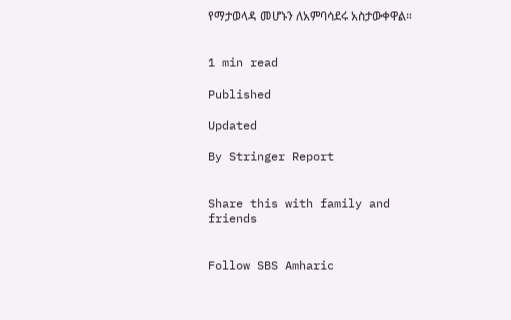የማታወላዳ መሆኑን ለአምባሳደሩ አስታውቀዋል።


1 min read

Published

Updated

By Stringer Report


Share this with family and friends


Follow SBS Amharic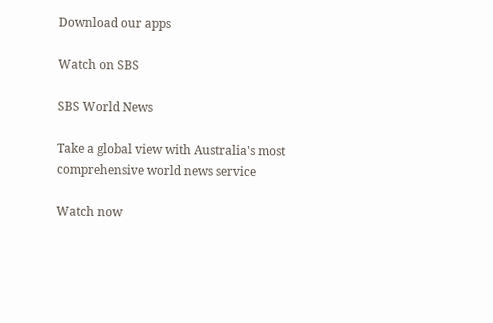Download our apps

Watch on SBS

SBS World News

Take a global view with Australia's most comprehensive world news service

Watch now